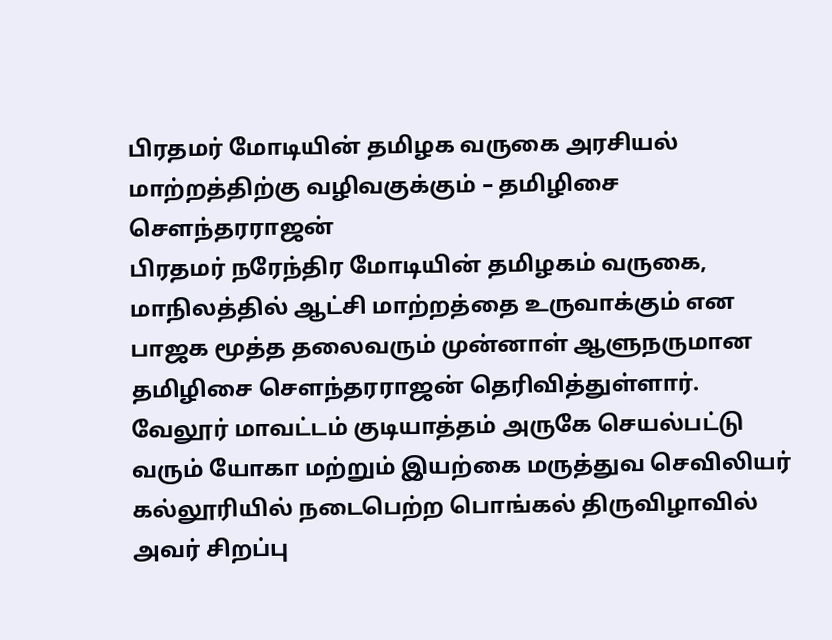பிரதமர் மோடியின் தமிழக வருகை அரசியல் மாற்றத்திற்கு வழிவகுக்கும் – தமிழிசை சௌந்தரராஜன்
பிரதமர் நரேந்திர மோடியின் தமிழகம் வருகை, மாநிலத்தில் ஆட்சி மாற்றத்தை உருவாக்கும் என பாஜக மூத்த தலைவரும் முன்னாள் ஆளுநருமான தமிழிசை சௌந்தரராஜன் தெரிவித்துள்ளார்.
வேலூர் மாவட்டம் குடியாத்தம் அருகே செயல்பட்டு வரும் யோகா மற்றும் இயற்கை மருத்துவ செவிலியர் கல்லூரியில் நடைபெற்ற பொங்கல் திருவிழாவில் அவர் சிறப்பு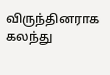விருந்தினராக கலந்து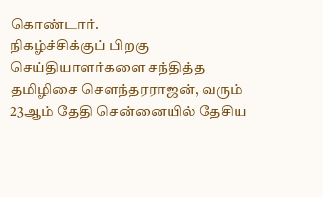கொண்டார்.
நிகழ்ச்சிக்குப் பிறகு செய்தியாளர்களை சந்தித்த தமிழிசை சௌந்தரராஜன், வரும் 23ஆம் தேதி சென்னையில் தேசிய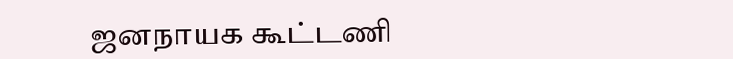ஜனநாயக கூட்டணி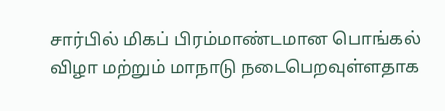சார்பில் மிகப் பிரம்மாண்டமான பொங்கல் விழா மற்றும் மாநாடு நடைபெறவுள்ளதாக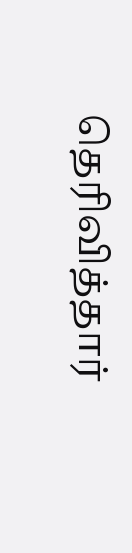தெரிவித்தார்